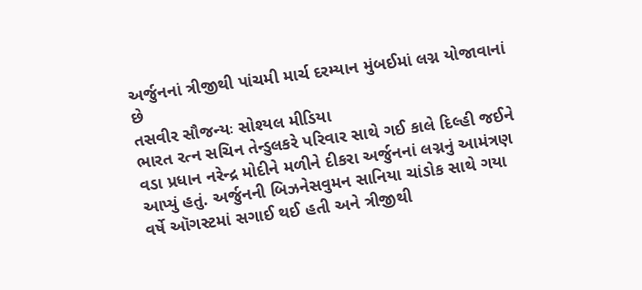અર્જુનનાં ત્રીજીથી પાંચમી માર્ચ દરમ્યાન મુંબઈમાં લગ્ન યોજાવાનાં છે
તસવીર સૌજન્યઃ સોશ્યલ મીડિયા
ભારત રત્ન સચિન તેન્ડુલકરે પરિવાર સાથે ગઈ કાલે દિલ્હી જઈને વડા પ્રધાન નરેન્દ્ર મોદીને મળીને દીકરા અર્જુનનાં લગ્નનું આમંત્રણ આપ્યું હતું. અર્જુનની બિઝનેસવુમન સાનિયા ચાંડોક સાથે ગયા વર્ષે ઑગસ્ટમાં સગાઈ થઈ હતી અને ત્રીજીથી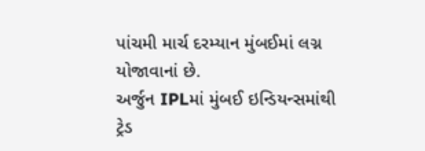પાંચમી માર્ચ દરમ્યાન મુંબઈમાં લગ્ન યોજાવાનાં છે.
અર્જુન IPLમાં મુંબઈ ઇન્ડિયન્સમાંથી ટ્રેડ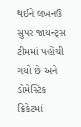થઈને લખનઉ સુપર જાયન્ટ્સ ટીમમાં પહોંચી ગયો છે અને ડોમેસ્ટિક ક્રિકેટમાં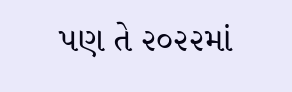પણ તે ૨૦૨૨માં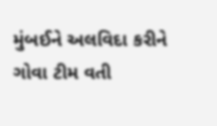મુંબઈને અલવિદા કરીને ગોવા ટીમ વતી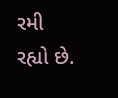રમી રહ્યો છે.